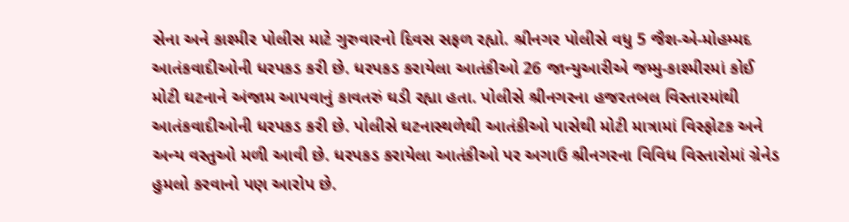સેના અને કાશ્મીર પોલીસ માટે ગુરુવારનો દિવસ સફળ રહ્યો. શ્રીનગર પોલીસે વધુ 5 જૈશ-એ-મોહમ્મદ આતંકવાદીઓની ધરપકડ કરી છે. ધરપકડ કરાયેલા આતંકીઓ 26 જાન્યુઆરીએ જમ્મુ-કાશ્મીરમાં કોઈ મોટી ઘટનાને અંજામ આપવાનું કાવતરું ઘડી રહ્યા હતા. પોલીસે શ્રીનગરના હજરતબલ વિસ્તારમાંથી આતંકવાદીઓની ધરપકડ કરી છે. પોલીસે ઘટનાસ્થળેથી આતંકીઓ પાસેથી મોટી માત્રામાં વિસ્ફોટક અને અન્ય વસ્તુઓ મળી આવી છે. ધરપકડ કરાયેલા આતંકીઓ પર અગાઉ શ્રીનગરના વિવિધ વિસ્તારોમાં ગ્રેનેડ હુમલો કરવાનો પણ આરોપ છે.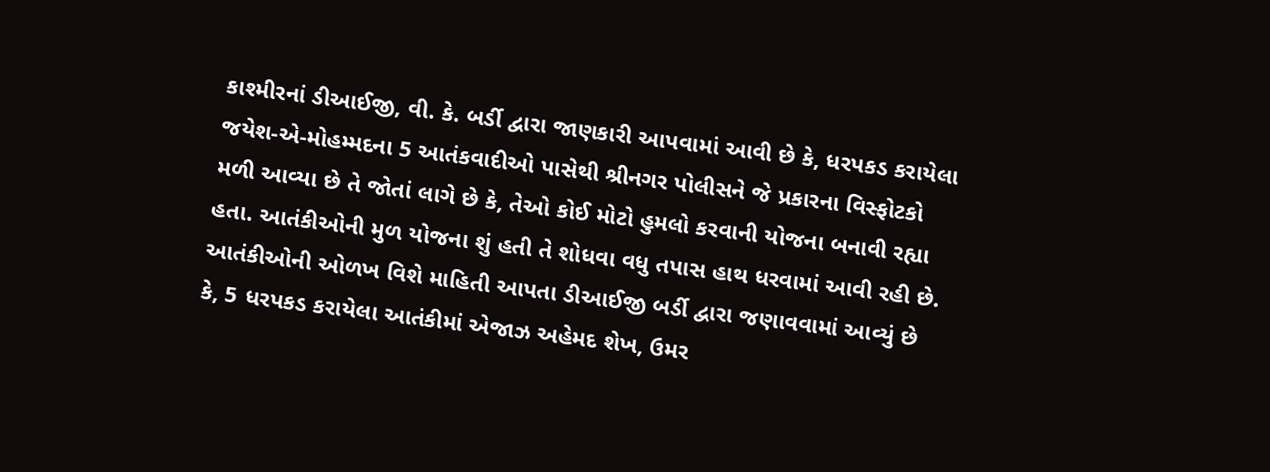કાશ્મીરનાં ડીઆઈજી, વી. કે. બર્ડી દ્વારા જાણકારી આપવામાં આવી છે કે, ધરપકડ કરાયેલા જયેશ-એ-મોહમ્મદના 5 આતંકવાદીઓ પાસેથી શ્રીનગર પોલીસને જે પ્રકારના વિસ્ફોટકો મળી આવ્યા છે તે જોતાં લાગે છે કે, તેઓ કોઈ મોટો હુમલો કરવાની યોજના બનાવી રહ્યા હતા. આતંકીઓની મુળ યોજના શું હતી તે શોધવા વધુ તપાસ હાથ ધરવામાં આવી રહી છે. આતંકીઓની ઓળખ વિશે માહિતી આપતા ડીઆઈજી બર્ડી દ્વારા જણાવવામાં આવ્યું છે કે, 5 ધરપકડ કરાયેલા આતંકીમાં એજાઝ અહેમદ શેખ, ઉમર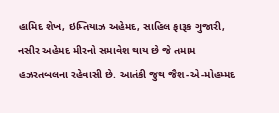હામિદ શેખ, ઇમ્તિયાઝ અહેમદ, સાહિલ ફારૂક ગુજારી, નસીર અહેમદ મીરનો સમાવેશ થાય છે જે તમામ હઝરતબલના રહેવાસી છે. આતંકી જુથ જૈશ-એ-મોહમ્મદ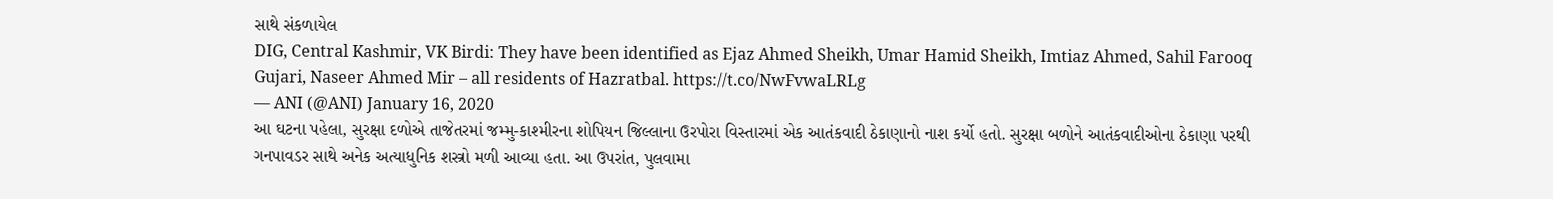સાથે સંકળાયેલ
DIG, Central Kashmir, VK Birdi: They have been identified as Ejaz Ahmed Sheikh, Umar Hamid Sheikh, Imtiaz Ahmed, Sahil Farooq Gujari, Naseer Ahmed Mir – all residents of Hazratbal. https://t.co/NwFvwaLRLg
— ANI (@ANI) January 16, 2020
આ ઘટના પહેલા, સુરક્ષા દળોએ તાજેતરમાં જમ્મુ-કાશ્મીરના શોપિયન જિલ્લાના ઉરપોરા વિસ્તારમાં એક આતંકવાદી ઠેકાણાનો નાશ કર્યો હતો. સુરક્ષા બળોને આતંકવાદીઓના ઠેકાણા પરથી ગનપાવડર સાથે અનેક અત્યાધુનિક શસ્ત્રો મળી આવ્યા હતા. આ ઉપરાંત, પુલવામા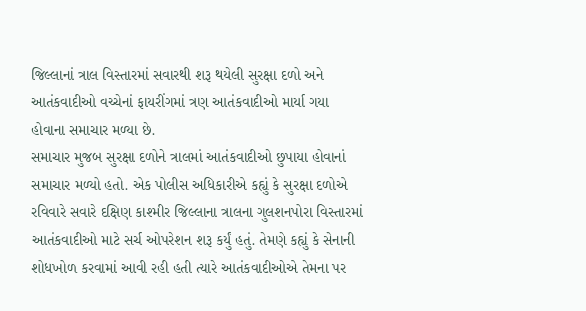જિલ્લાનાં ત્રાલ વિસ્તારમાં સવારથી શરૂ થયેલી સુરક્ષા દળો અને આતંકવાદીઓ વચ્ચેનાં ફાયરીંગમાં ત્રણ આતંકવાદીઓ માર્યા ગયા હોવાના સમાચાર મળ્યા છે.
સમાચાર મુજબ સુરક્ષા દળોને ત્રાલમાં આતંકવાદીઓ છુપાયા હોવાનાં સમાચાર મળ્યો હતો. એક પોલીસ અધિકારીએ કહ્યું કે સુરક્ષા દળોએ રવિવારે સવારે દક્ષિણ કાશ્મીર જિલ્લાના ત્રાલના ગુલશનપોરા વિસ્તારમાં આતંકવાદીઓ માટે સર્ચ ઓપરેશન શરૂ કર્યું હતું. તેમણે કહ્યું કે સેનાની શોધખોળ કરવામાં આવી રહી હતી ત્યારે આતંકવાદીઓએ તેમના પર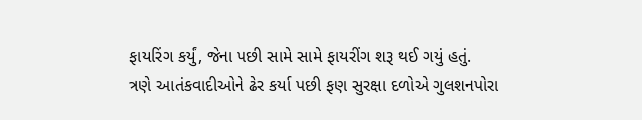ફાયરિંગ કર્યું, જેના પછી સામે સામે ફાયરીંગ શરૂ થઈ ગયું હતું.
ત્રણે આતંકવાદીઓને ઢેર કર્યા પછી ફણ સુરક્ષા દળોએ ગુલશનપોરા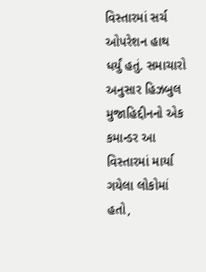વિસ્તારમાં સર્ચ ઓપરેશન હાથ ધર્યું હતું. સમાચારો અનુસાર હિઝબુલ મુજાહિદ્દીનનો એક કમાન્ડર આ વિસ્તારમાં માર્યા ગયેલા લોકોમાં હતો,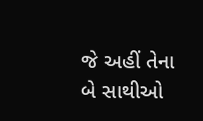જે અહીં તેના બે સાથીઓ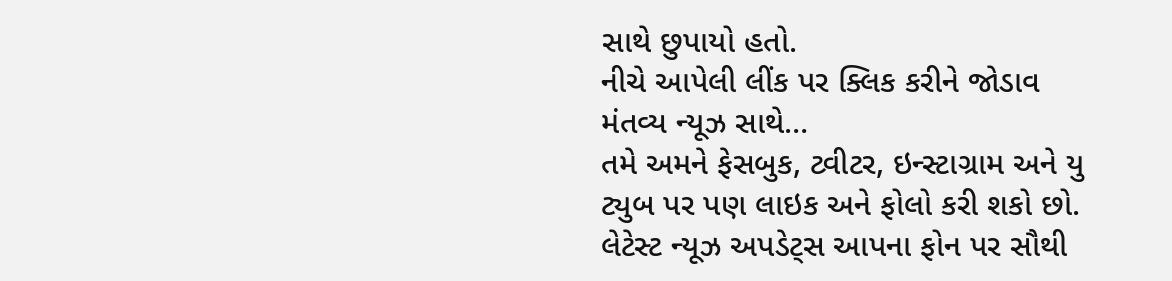સાથે છુપાયો હતો.
નીચે આપેલી લીંક પર ક્લિક કરીને જોડાવ મંતવ્ય ન્યૂઝ સાથે…
તમે અમને ફેસબુક, ટ્વીટર, ઇન્સ્ટાગ્રામ અને યુ ટ્યુબ પર પણ લાઇક અને ફોલો કરી શકો છો.
લેટેસ્ટ ન્યૂઝ અપડેટ્સ આપના ફોન પર સૌથી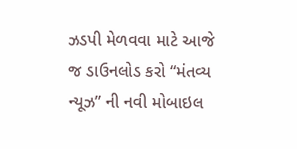ઝડપી મેળવવા માટે આજે જ ડાઉનલોડ કરો “મંતવ્ય ન્યૂઝ” ની નવી મોબાઇલ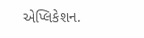એપ્લિકેશન.